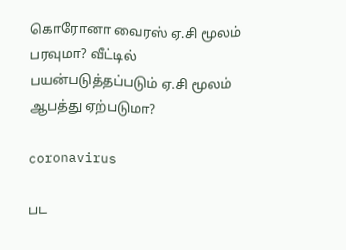கொரோனா வைரஸ் ஏ.சி மூலம் பரவுமா? வீட்டில் பயன்படுத்தப்படும் ஏ.சி மூலம் ஆபத்து ஏற்படுமா?

coronavirus

பட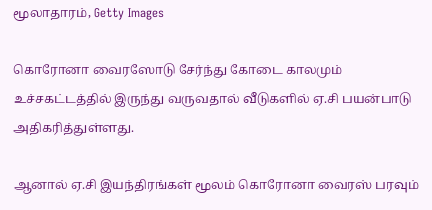மூலாதாரம், Getty Images

கொரோனா வைரஸோடு சேர்ந்து கோடை காலமும் உச்சகட்டத்தில் இருந்து வருவதால் வீடுகளில் ஏ.சி பயன்பாடு அதிகரித்துள்ளது.

ஆனால் ஏ.சி இயந்திரங்கள் மூலம் கொரோனா வைரஸ் பரவும்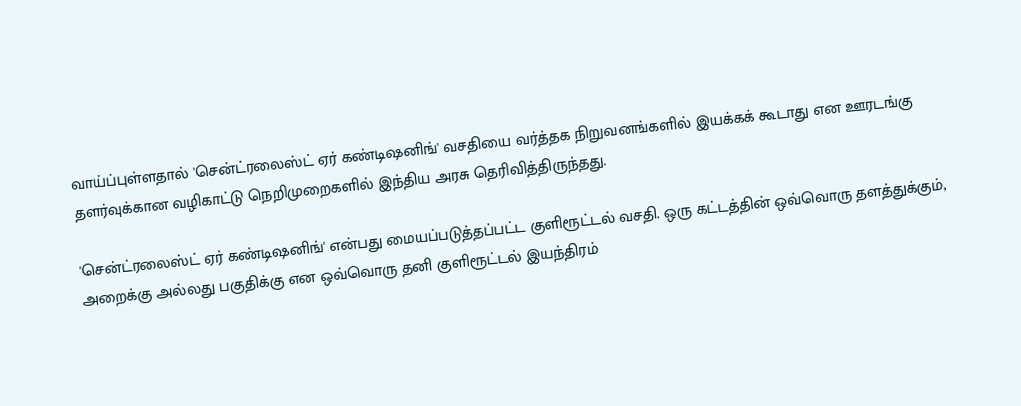வாய்ப்புள்ளதால் 'சென்ட்ரலைஸ்ட் ஏர் கண்டிஷனிங்' வசதியை வர்த்தக நிறுவனங்களில் இயக்கக் கூடாது என ஊரடங்கு தளர்வுக்கான வழிகாட்டு நெறிமுறைகளில் இந்திய அரசு தெரிவித்திருந்தது.

'சென்ட்ரலைஸ்ட் ஏர் கண்டிஷனிங்' என்பது மையப்படுத்தப்பட்ட குளிரூட்டல் வசதி. ஒரு கட்டத்தின் ஒவ்வொரு தளத்துக்கும், அறைக்கு அல்லது பகுதிக்கு என ஒவ்வொரு தனி குளிரூட்டல் இயந்திரம்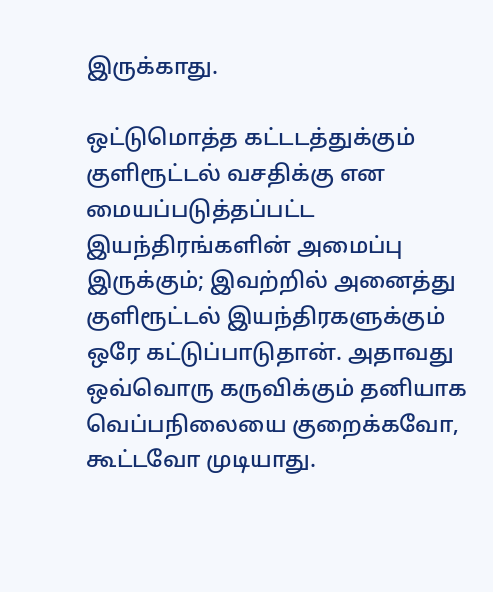இருக்காது.

ஒட்டுமொத்த கட்டடத்துக்கும் குளிரூட்டல் வசதிக்கு என மையப்படுத்தப்பட்ட இயந்திரங்களின் அமைப்பு இருக்கும்; இவற்றில் அனைத்து குளிரூட்டல் இயந்திரகளுக்கும் ஒரே கட்டுப்பாடுதான். அதாவது ஒவ்வொரு கருவிக்கும் தனியாக வெப்பநிலையை குறைக்கவோ, கூட்டவோ முடியாது.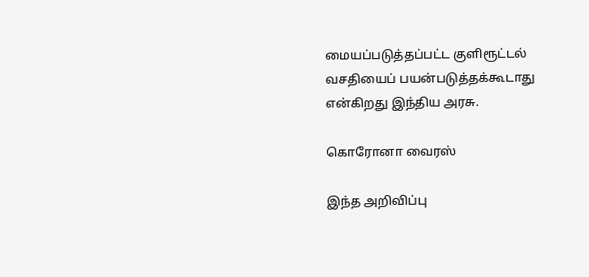மையப்படுத்தப்பட்ட குளிரூட்டல் வசதியைப் பயன்படுத்தக்கூடாது என்கிறது இந்திய அரசு.

கொரோனா வைரஸ்

இந்த அறிவிப்பு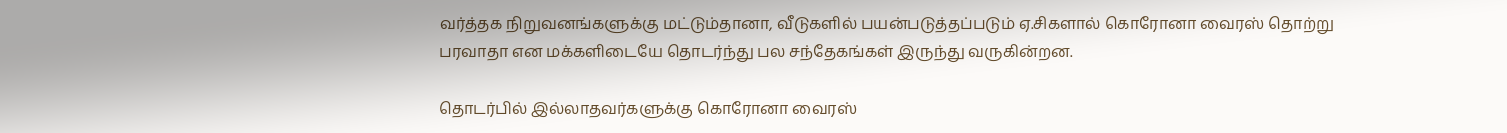வர்த்தக நிறுவனங்களுக்கு மட்டும்தானா, வீடுகளில் பயன்படுத்தப்படும் ஏ.சிகளால் கொரோனா வைரஸ் தொற்று பரவாதா என மக்களிடையே தொடர்ந்து பல சந்தேகங்கள் இருந்து வருகின்றன.

தொடர்பில் இல்லாதவர்களுக்கு கொரோனா வைரஸ்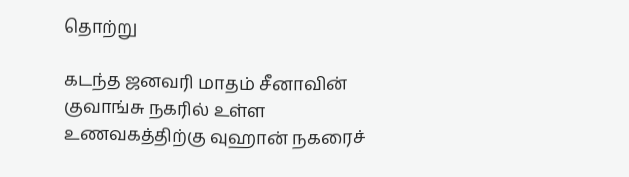தொற்று

கடந்த ஜனவரி மாதம் சீனாவின் குவாங்சு நகரில் உள்ள உணவகத்திற்கு வுஹான் நகரைச்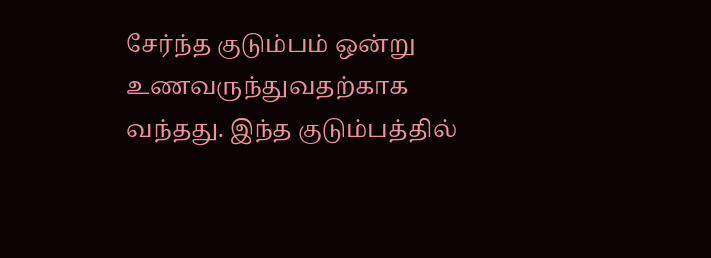சேர்ந்த குடும்பம் ஒன்று உணவருந்துவதற்காக வந்தது. இந்த குடும்பத்தில்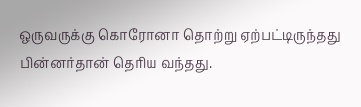ஒருவருக்கு கொரோனா தொற்று ஏற்பட்டிருந்தது பின்னர்தான் தெரிய வந்தது.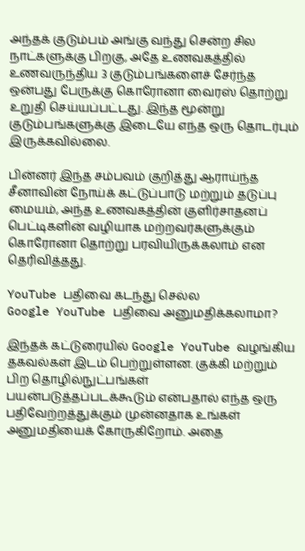அந்தக் குடும்பம் அங்கு வந்து சென்ற சில நாட்களுக்கு பிறகு, அதே உணவகத்தில் உணவருந்திய 3 குடும்பங்களைச் சேர்ந்த ஒன்பது பேருக்கு கொரோனா வைரஸ் தொற்று உறுதி செய்யப்பட்டது. இந்த மூன்று குடும்பங்களுக்கு இடையே எந்த ஒரு தொடர்பும் இருக்கவில்லை.

பின்னர் இந்த சம்பவம் குறித்து ஆராய்ந்த சீனாவின் நோய்க் கட்டுப்பாடு மற்றும் தடுப்பு மையம், அந்த உணவகத்தின் குளிர்சாதனப் பெட்டிகளின் வழியாக மற்றவர்களுக்கும் கொரோனா தொற்று பரவியிருக்கலாம் என தெரிவித்தது.

YouTube பதிவை கடந்து செல்ல
Google YouTube பதிவை அனுமதிக்கலாமா?

இந்தக் கட்டுரையில் Google YouTube வழங்கிய தகவல்கள் இடம் பெற்றுள்ளன. குக்கி மற்றும் பிற தொழில்நுட்பங்கள் பயன்படுத்தப்படக்கூடும் என்பதால் எந்த ஒரு பதிவேற்றத்துக்கும் முன்னதாக உங்கள் அனுமதியைக் கோருகிறோம். அதை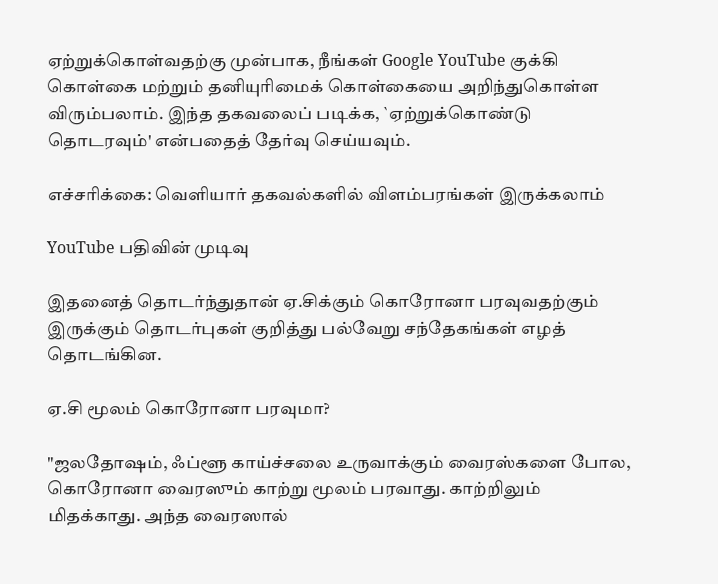ஏற்றுக்கொள்வதற்கு முன்பாக, நீங்கள் Google YouTube குக்கி கொள்கை மற்றும் தனியுரிமைக் கொள்கையை அறிந்துகொள்ள விரும்பலாம். இந்த தகவலைப் படிக்க, `ஏற்றுக்கொண்டு தொடரவும்' என்பதைத் தேர்வு செய்யவும்.

எச்சரிக்கை: வெளியார் தகவல்களில் விளம்பரங்கள் இருக்கலாம்

YouTube பதிவின் முடிவு

இதனைத் தொடர்ந்துதான் ஏ.சிக்கும் கொரோனா பரவுவதற்கும் இருக்கும் தொடர்புகள் குறித்து பல்வேறு சந்தேகங்கள் எழத் தொடங்கின.

ஏ.சி மூலம் கொரோனா பரவுமா?

"ஜலதோஷம், ஃப்ளூ காய்ச்சலை உருவாக்கும் வைரஸ்களை போல, கொரோனா வைரஸும் காற்று மூலம் பரவாது. காற்றிலும் மிதக்காது. அந்த வைரஸால்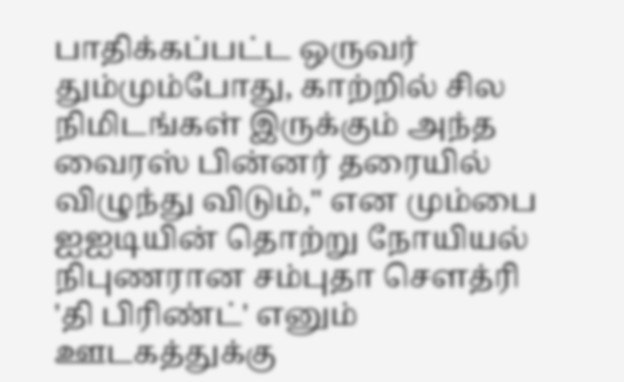பாதிக்கப்பட்ட ஒருவர் தும்மும்போது, காற்றில் சில நிமிடங்கள் இருக்கும் அந்த வைரஸ் பின்னர் தரையில் விழுந்து விடும்," என மும்பை ஐஐடியின் தொற்று நோயியல் நிபுணரான சம்புதா செளத்ரி 'தி பிரிண்ட்' எனும் ஊடகத்துக்கு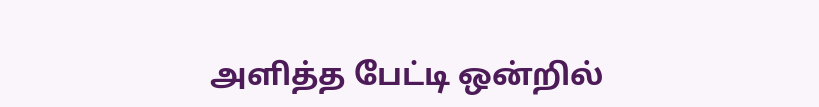அளித்த பேட்டி ஒன்றில்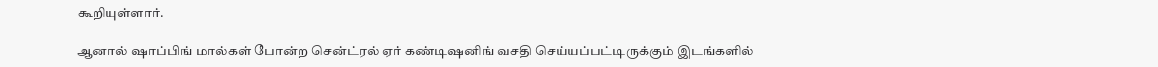கூறியுள்ளார்.

ஆனால் ஷாப்பிங் மால்கள் போன்ற சென்ட்ரல் ஏர் கண்டிஷனிங் வசதி செய்யப்பட்டிருக்கும் இடங்களில்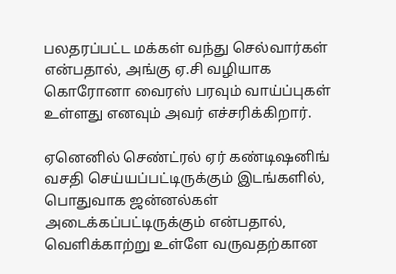பலதரப்பட்ட மக்கள் வந்து செல்வார்கள் என்பதால், அங்கு ஏ.சி வழியாக கொரோனா வைரஸ் பரவும் வாய்ப்புகள் உள்ளது எனவும் அவர் எச்சரிக்கிறார்.

ஏனெனில் செண்ட்ரல் ஏர் கண்டிஷனிங் வசதி செய்யப்பட்டிருக்கும் இடங்களில், பொதுவாக ஜன்னல்கள் அடைக்கப்பட்டிருக்கும் என்பதால், வெளிக்காற்று உள்ளே வருவதற்கான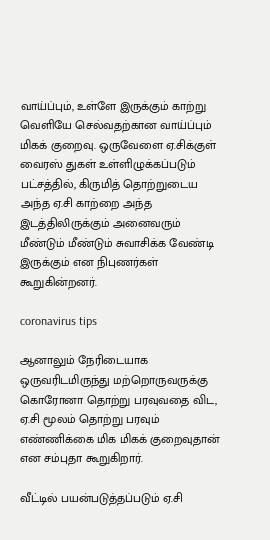வாய்ப்பும், உள்ளே இருக்கும் காற்று வெளியே செல்வதற்கான வாய்ப்பும் மிகக் குறைவு. ஒருவேளை ஏ.சிக்குள் வைரஸ் துகள் உள்ளிழுக்கப்படும் பட்சத்தில், கிருமித் தொற்றுடைய அந்த ஏ.சி காற்றை அந்த இடத்திலிருக்கும் அனைவரும் மீண்டும் மீண்டும் சுவாசிக்க வேண்டி இருக்கும் என நிபுணர்கள் கூறுகின்றனர்.

coronavirus tips

ஆனாலும் நேரிடையாக ஒருவரிடமிருந்து மற்றொருவருக்கு கொரோனா தொற்று பரவுவதை விட, ஏ.சி மூலம் தொற்று பரவும் எண்ணிக்கை மிக மிகக் குறைவுதான் என சம்புதா கூறுகிறார்.

வீட்டில் பயன்படுத்தப்படும் ஏ.சி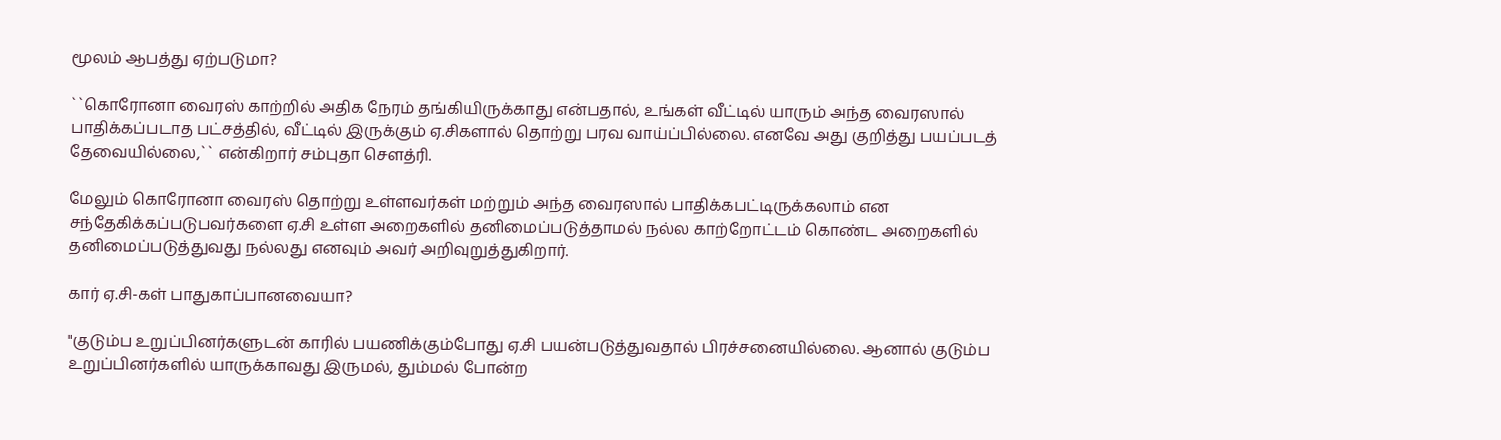மூலம் ஆபத்து ஏற்படுமா?

``கொரோனா வைரஸ் காற்றில் அதிக நேரம் தங்கியிருக்காது என்பதால், உங்கள் வீட்டில் யாரும் அந்த வைரஸால் பாதிக்கப்படாத பட்சத்தில், வீட்டில் இருக்கும் ஏ.சிகளால் தொற்று பரவ வாய்ப்பில்லை. எனவே அது குறித்து பயப்படத் தேவையில்லை,`` என்கிறார் சம்புதா செளத்ரி.

மேலும் கொரோனா வைரஸ் தொற்று உள்ளவர்கள் மற்றும் அந்த வைரஸால் பாதிக்கபட்டிருக்கலாம் என சந்தேகிக்கப்படுபவர்களை ஏ.சி உள்ள அறைகளில் தனிமைப்படுத்தாமல் நல்ல காற்றோட்டம் கொண்ட அறைகளில் தனிமைப்படுத்துவது நல்லது எனவும் அவர் அறிவுறுத்துகிறார்.

கார் ஏ.சி-கள் பாதுகாப்பானவையா?

"குடும்ப உறுப்பினர்களுடன் காரில் பயணிக்கும்போது ஏ.சி பயன்படுத்துவதால் பிரச்சனையில்லை. ஆனால் குடும்ப உறுப்பினர்களில் யாருக்காவது இருமல், தும்மல் போன்ற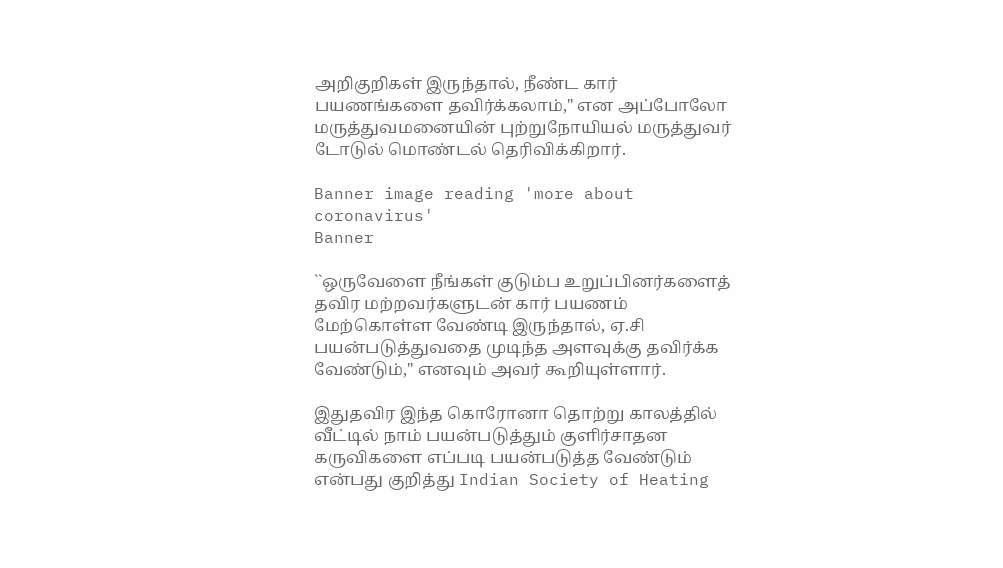அறிகுறிகள் இருந்தால், நீண்ட கார் பயணங்களை தவிர்க்கலாம்," என அப்போலோ மருத்துவமனையின் புற்றுநோயியல் மருத்துவர் டோடுல் மொண்டல் தெரிவிக்கிறார்.

Banner image reading 'more about coronavirus'
Banner

``ஒருவேளை நீங்கள் குடும்ப உறுப்பினர்களைத் தவிர மற்றவர்களுடன் கார் பயணம் மேற்கொள்ள வேண்டி இருந்தால், ஏ.சி பயன்படுத்துவதை முடிந்த அளவுக்கு தவிர்க்க வேண்டும்," எனவும் அவர் கூறியுள்ளார்.

இதுதவிர இந்த கொரோனா தொற்று காலத்தில் வீட்டில் நாம் பயன்படுத்தும் குளிர்சாதன கருவிகளை எப்படி பயன்படுத்த வேண்டும் என்பது குறித்து Indian Society of Heating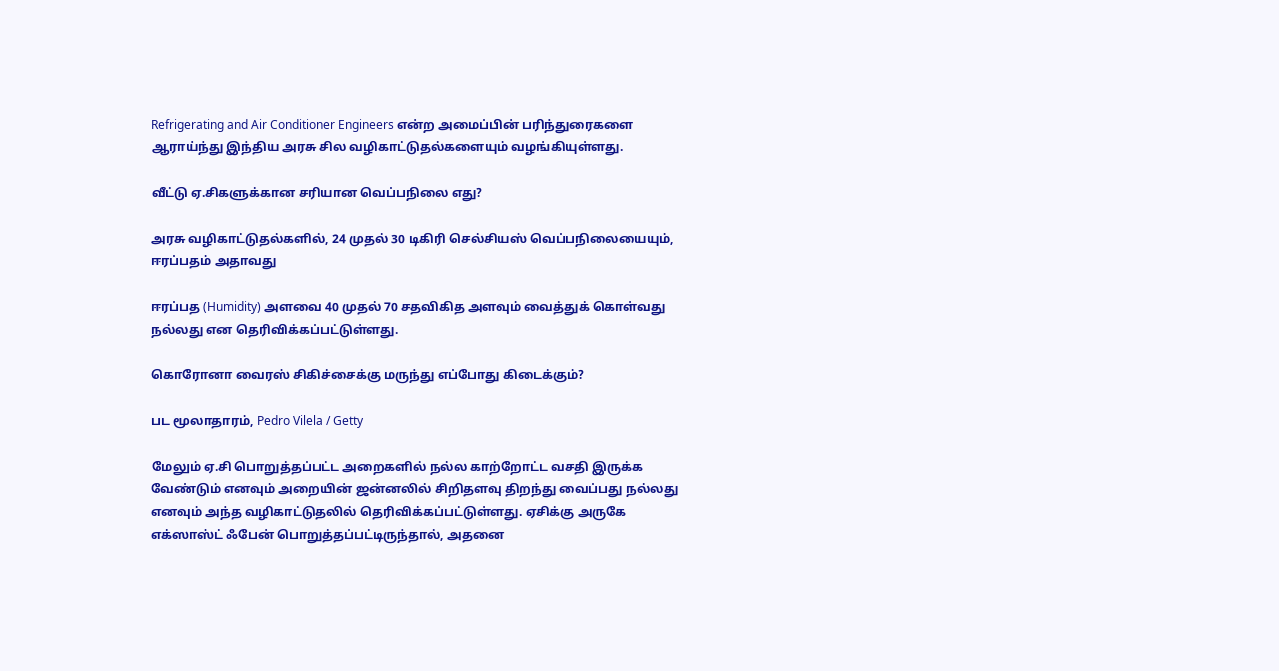Refrigerating and Air Conditioner Engineers என்ற அமைப்பின் பரிந்துரைகளை ஆராய்ந்து இந்திய அரசு சில வழிகாட்டுதல்களையும் வழங்கியுள்ளது.

வீட்டு ஏ.சிகளுக்கான சரியான வெப்பநிலை எது?

அரசு வழிகாட்டுதல்களில், 24 முதல் 30 டிகிரி செல்சியஸ் வெப்பநிலையையும், ஈரப்பதம் அதாவது

ஈரப்பத (Humidity) அளவை 40 முதல் 70 சதவிகித அளவும் வைத்துக் கொள்வது நல்லது என தெரிவிக்கப்பட்டுள்ளது.

கொரோனா வைரஸ் சிகிச்சைக்கு மருந்து எப்போது கிடைக்கும்?

பட மூலாதாரம், Pedro Vilela / Getty

மேலும் ஏ.சி பொறுத்தப்பட்ட அறைகளில் நல்ல காற்றோட்ட வசதி இருக்க வேண்டும் எனவும் அறையின் ஜன்னலில் சிறிதளவு திறந்து வைப்பது நல்லது எனவும் அந்த வழிகாட்டுதலில் தெரிவிக்கப்பட்டுள்ளது. ஏசிக்கு அருகே எக்ஸாஸ்ட் ஃபேன் பொறுத்தப்பட்டிருந்தால், அதனை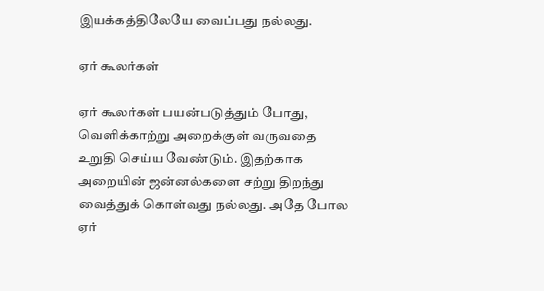இயக்கத்திலேயே வைப்பது நல்லது.

ஏர் கூலர்கள்

ஏர் கூலர்கள் பயன்படுத்தும் போது, வெளிக்காற்று அறைக்குள் வருவதை உறுதி செய்ய வேண்டும். இதற்காக அறையின் ஜன்னல்களை சற்று திறந்து வைத்துக் கொள்வது நல்லது. அதே போல ஏர்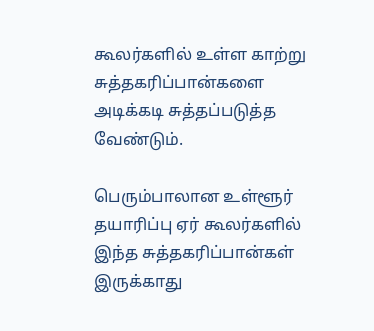கூலர்களில் உள்ள காற்று சுத்தகரிப்பான்களை அடிக்கடி சுத்தப்படுத்த வேண்டும்.

பெரும்பாலான உள்ளூர் தயாரிப்பு ஏர் கூலர்களில் இந்த சுத்தகரிப்பான்கள் இருக்காது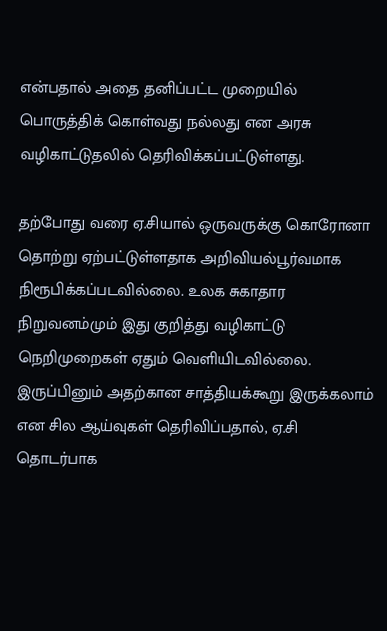என்பதால் அதை தனிப்பட்ட முறையில் பொருத்திக் கொள்வது நல்லது என அரசு வழிகாட்டுதலில் தெரிவிக்கப்பட்டுள்ளது.

தற்போது வரை ஏ.சியால் ஒருவருக்கு கொரோனா தொற்று ஏற்பட்டுள்ளதாக அறிவியல்பூர்வமாக நிரூபிக்கப்படவில்லை. உலக சுகாதார நிறுவனம்மும் இது குறித்து வழிகாட்டு நெறிமுறைகள் ஏதும் வெளியிடவில்லை. இருப்பினும் அதற்கான சாத்தியக்கூறு இருக்கலாம் என சில ஆய்வுகள் தெரிவிப்பதால், ஏ.சி தொடர்பாக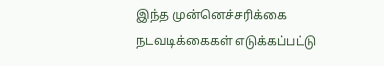இந்த முன்னெச்சரிக்கை நடவடிக்கைகள் எடுக்கப்பட்டு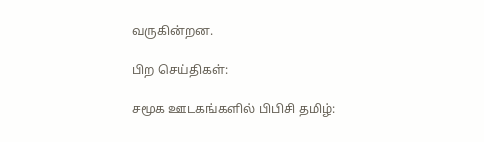வருகின்றன.

பிற செய்திகள்:

சமூக ஊடகங்களில் பிபிசி தமிழ்: